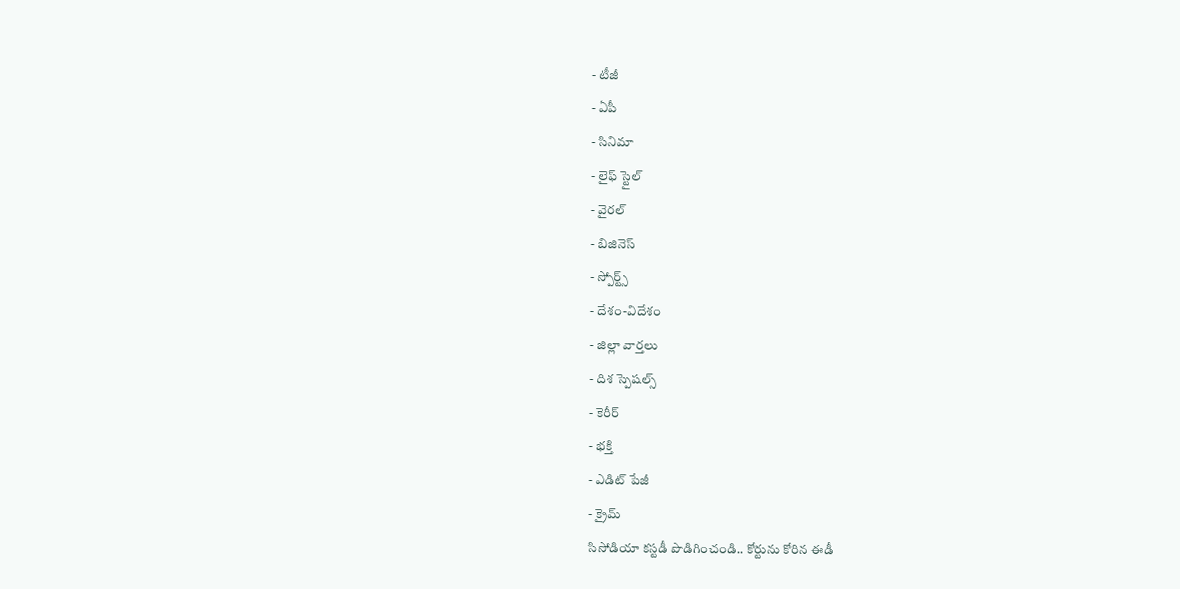- టీజీ
- ఏపీ
- సినిమా
- లైఫ్ స్టైల్
- వైరల్
- బిజినెస్
- స్పోర్ట్స్
- దేశం-విదేశం
- జిల్లా వార్తలు
- దిశ స్పెషల్స్
- కెరీర్
- భక్తి
- ఎడిట్ పేజీ
- క్రైమ్
సిసోడియా కస్టడీ పొడిగించండి.. కోర్టును కోరిన ఈడీ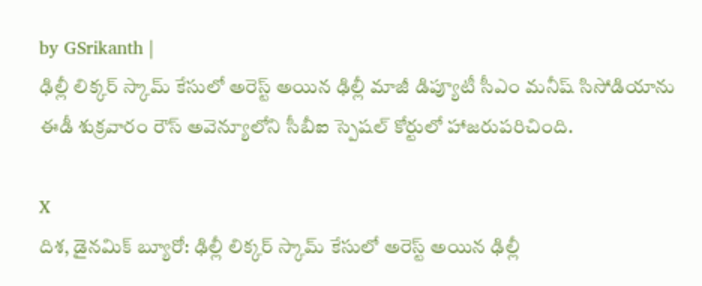by GSrikanth |
ఢిల్లీ లిక్కర్ స్కామ్ కేసులో అరెస్ట్ అయిన ఢిల్లీ మాజీ డిప్యూటీ సీఎం మనీష్ సిసోడియాను ఈడీ శుక్రవారం రౌస్ అవెన్యూలోని సీబీఐ స్పెషల్ కోర్టులో హాజరుపరిచింది.

X
దిశ, డైనమిక్ బ్యూరో: ఢిల్లీ లిక్కర్ స్కామ్ కేసులో అరెస్ట్ అయిన ఢిల్లీ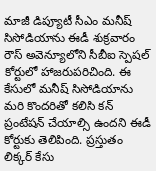మాజీ డిప్యూటీ సీఎం మనీష్ సిసోడియాను ఈడీ శుక్రవారం రౌస్ అవెన్యూలోని సీబీఐ స్పెషల్ కోర్టులో హాజరుపరిచింది. ఈ కేసులో మనీష్ సిసోడియాను మరి కొందరితో కలిసి కన్ ప్రంటేషన్ చేయాల్సి ఉందని ఈడీ కోర్టుకు తెలిపింది. ప్రస్తుతం లిక్కర్ కేసు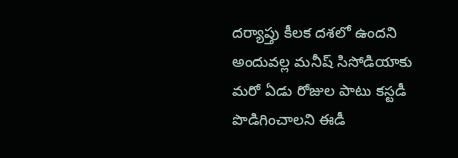దర్యాప్తు కీలక దశలో ఉందని అందువల్ల మనీష్ సిసోడియాకు మరో ఏడు రోజుల పాటు కస్టడీ పొడిగించాలని ఈడీ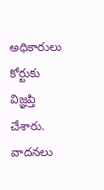అధికారులు కోర్టుకు విజ్ఞప్తి చేశారు. వాదనలు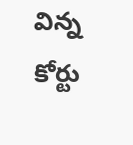విన్న కోర్టు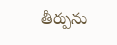తీర్పును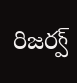రిజర్వ్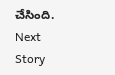చేసింది.
Next Story